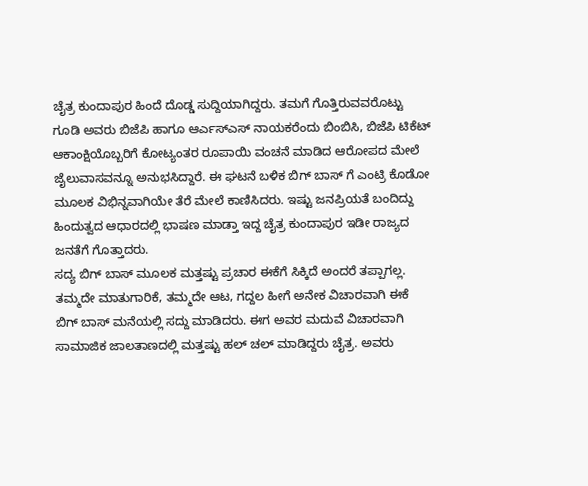ಚೈತ್ರ ಕುಂದಾಪುರ ಹಿಂದೆ ದೊಡ್ಡ ಸುದ್ದಿಯಾಗಿದ್ದರು. ತಮಗೆ ಗೊತ್ತಿರುವವರೊಟ್ಟು ಗೂಡಿ ಅವರು ಬಿಜೆಪಿ ಹಾಗೂ ಆರ್ಎಸ್ಎಸ್ ನಾಯಕರೆಂದು ಬಿಂಬಿಸಿ, ಬಿಜೆಪಿ ಟಿಕೆಟ್ ಆಕಾಂಕ್ಷಿಯೊಬ್ಬರಿಗೆ ಕೋಟ್ಯಂತರ ರೂಪಾಯಿ ವಂಚನೆ ಮಾಡಿದ ಆರೋಪದ ಮೇಲೆ ಜೈಲುವಾಸವನ್ನೂ ಅನುಭಸಿದ್ದಾರೆ. ಈ ಘಟನೆ ಬಳಿಕ ಬಿಗ್ ಬಾಸ್ ಗೆ ಎಂಟ್ರಿ ಕೊಡೋ ಮೂಲಕ ವಿಭಿನ್ನವಾಗಿಯೇ ತೆರೆ ಮೇಲೆ ಕಾಣಿಸಿದರು. ಇಷ್ಟು ಜನಪ್ರಿಯತೆ ಬಂದಿದ್ದು ಹಿಂದುತ್ವದ ಆಧಾರದಲ್ಲಿ ಭಾಷಣ ಮಾಡ್ತಾ ಇದ್ದ ಚೈತ್ರ ಕುಂದಾಪುರ ಇಡೀ ರಾಜ್ಯದ ಜನತೆಗೆ ಗೊತ್ತಾದರು.
ಸದ್ಯ ಬಿಗ್ ಬಾಸ್ ಮೂಲಕ ಮತ್ತಷ್ಟು ಪ್ರಚಾರ ಈಕೆಗೆ ಸಿಕ್ಕಿದೆ ಅಂದರೆ ತಪ್ಪಾಗಲ್ಲ. ತಮ್ಮದೇ ಮಾತುಗಾರಿಕೆ, ತಮ್ಮದೇ ಆಟ, ಗದ್ದಲ ಹೀಗೆ ಅನೇಕ ವಿಚಾರವಾಗಿ ಈಕೆ ಬಿಗ್ ಬಾಸ್ ಮನೆಯಲ್ಲಿ ಸದ್ದು ಮಾಡಿದರು. ಈಗ ಅವರ ಮದುವೆ ವಿಚಾರವಾಗಿ ಸಾಮಾಜಿಕ ಜಾಲತಾಣದಲ್ಲಿ ಮತ್ತಷ್ಟು ಹಲ್ ಚಲ್ ಮಾಡಿದ್ದರು ಚೈತ್ರ. ಅವರು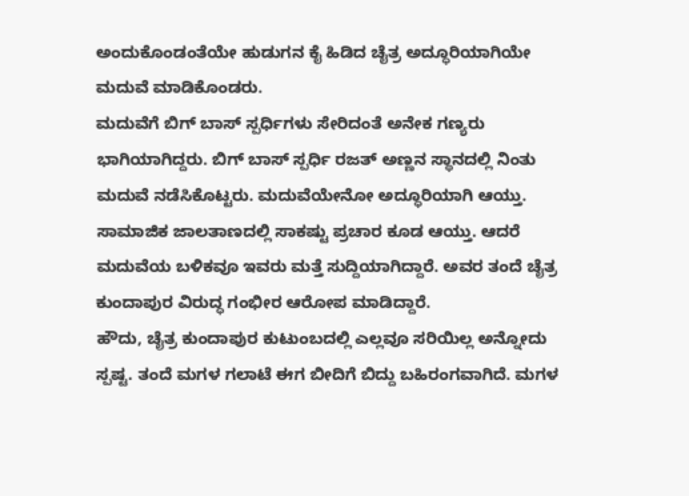ಅಂದುಕೊಂಡಂತೆಯೇ ಹುಡುಗನ ಕೈ ಹಿಡಿದ ಚೈತ್ರ ಅದ್ಧೂರಿಯಾಗಿಯೇ ಮದುವೆ ಮಾಡಿಕೊಂಡರು.
ಮದುವೆಗೆ ಬಿಗ್ ಬಾಸ್ ಸ್ಪರ್ಧಿಗಳು ಸೇರಿದಂತೆ ಅನೇಕ ಗಣ್ಯರು ಭಾಗಿಯಾಗಿದ್ದರು. ಬಿಗ್ ಬಾಸ್ ಸ್ಪರ್ಧಿ ರಜತ್ ಅಣ್ಣನ ಸ್ಥಾನದಲ್ಲಿ ನಿಂತು ಮದುವೆ ನಡೆಸಿಕೊಟ್ಟರು. ಮದುವೆಯೇನೋ ಅದ್ಧೂರಿಯಾಗಿ ಆಯ್ತು. ಸಾಮಾಜಿಕ ಜಾಲತಾಣದಲ್ಲಿ ಸಾಕಷ್ಟು ಪ್ರಚಾರ ಕೂಡ ಆಯ್ತು. ಆದರೆ ಮದುವೆಯ ಬಳಿಕವೂ ಇವರು ಮತ್ತೆ ಸುದ್ದಿಯಾಗಿದ್ದಾರೆ. ಅವರ ತಂದೆ ಚೈತ್ರ ಕುಂದಾಪುರ ವಿರುದ್ಧ ಗಂಭೀರ ಆರೋಪ ಮಾಡಿದ್ದಾರೆ.
ಹೌದು, ಚೈತ್ರ ಕುಂದಾಪುರ ಕುಟುಂಬದಲ್ಲಿ ಎಲ್ಲವೂ ಸರಿಯಿಲ್ಲ ಅನ್ನೋದು ಸ್ಪಷ್ಟ. ತಂದೆ ಮಗಳ ಗಲಾಟೆ ಈಗ ಬೀದಿಗೆ ಬಿದ್ದು ಬಹಿರಂಗವಾಗಿದೆ. ಮಗಳ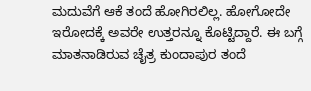ಮದುವೆಗೆ ಆಕೆ ತಂದೆ ಹೋಗಿರಲಿಲ್ಲ. ಹೋಗೋದೇ ಇರೋದಕ್ಕೆ ಅವರೇ ಉತ್ತರನ್ನೂ ಕೊಟ್ಟಿದ್ದಾರೆ. ಈ ಬಗ್ಗೆ ಮಾತನಾಡಿರುವ ಚೈತ್ರ ಕುಂದಾಪುರ ತಂದೆ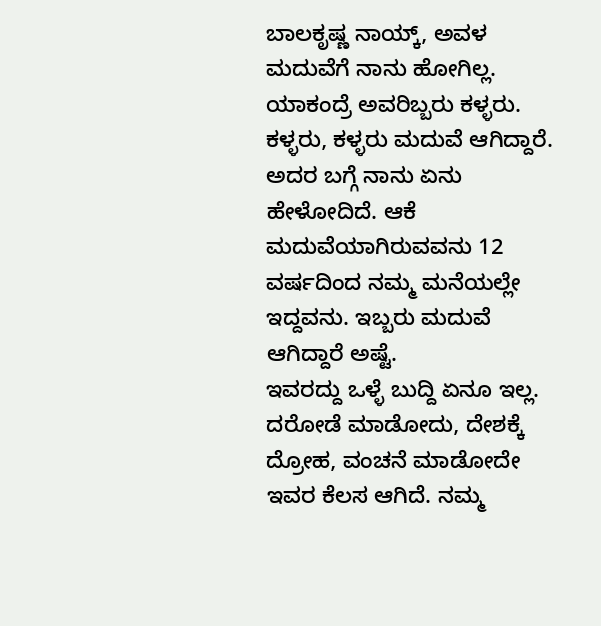ಬಾಲಕೃಷ್ಣ ನಾಯ್ಕ್, ಅವಳ ಮದುವೆಗೆ ನಾನು ಹೋಗಿಲ್ಲ. ಯಾಕಂದ್ರೆ ಅವರಿಬ್ಬರು ಕಳ್ಳರು. ಕಳ್ಳರು, ಕಳ್ಳರು ಮದುವೆ ಆಗಿದ್ದಾರೆ. ಅದರ ಬಗ್ಗೆ ನಾನು ಏನು ಹೇಳೋದಿದೆ. ಆಕೆ ಮದುವೆಯಾಗಿರುವವನು 12 ವರ್ಷದಿಂದ ನಮ್ಮ ಮನೆಯಲ್ಲೇ ಇದ್ದವನು. ಇಬ್ಬರು ಮದುವೆ ಆಗಿದ್ದಾರೆ ಅಷ್ಟೆ.
ಇವರದ್ದು ಒಳ್ಳೆ ಬುದ್ದಿ ಏನೂ ಇಲ್ಲ. ದರೋಡೆ ಮಾಡೋದು, ದೇಶಕ್ಕೆ ದ್ರೋಹ, ವಂಚನೆ ಮಾಡೋದೇ ಇವರ ಕೆಲಸ ಆಗಿದೆ. ನಮ್ಮ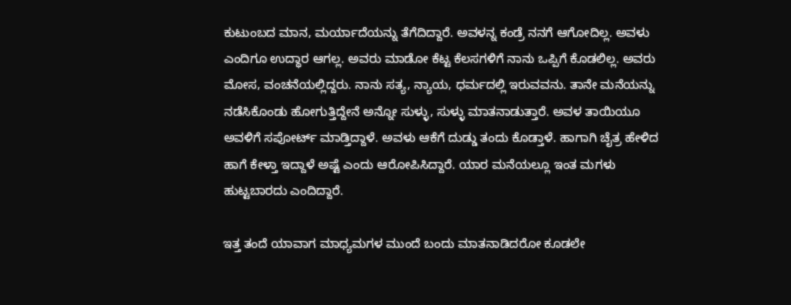ಕುಟುಂಬದ ಮಾನ, ಮರ್ಯಾದೆಯನ್ನು ತೆಗೆದಿದ್ದಾರೆ. ಅವಳನ್ನ ಕಂಡ್ರೆ ನನಗೆ ಆಗೋದಿಲ್ಲ. ಅವಳು ಎಂದಿಗೂ ಉದ್ಧಾರ ಆಗಲ್ಲ. ಅವರು ಮಾಡೋ ಕೆಟ್ಟ ಕೆಲಸಗಳಿಗೆ ನಾನು ಒಪ್ಪಿಗೆ ಕೊಡಲಿಲ್ಲ. ಅವರು ಮೋಸ, ವಂಚನೆಯಲ್ಲಿದ್ದರು. ನಾನು ಸತ್ಯ, ನ್ಯಾಯ, ಧರ್ಮದಲ್ಲಿ ಇರುವವನು. ತಾನೇ ಮನೆಯನ್ನು ನಡೆಸಿಕೊಂಡು ಹೋಗುತ್ತಿದ್ದೇನೆ ಅನ್ನೋ ಸುಳ್ಳು, ಸುಳ್ಳು ಮಾತನಾಡುತ್ತಾರೆ. ಅವಳ ತಾಯಿಯೂ ಅವಳಿಗೆ ಸಪೋರ್ಟ್ ಮಾಡ್ತಿದ್ದಾಳೆ. ಅವಳು ಆಕೆಗೆ ದುಡ್ಡು ತಂದು ಕೊಡ್ತಾಳೆ. ಹಾಗಾಗಿ ಚೈತ್ರ ಹೇಳಿದ ಹಾಗೆ ಕೇಳ್ತಾ ಇದ್ದಾಳೆ ಅಷ್ಟೆ ಎಂದು ಆರೋಪಿಸಿದ್ದಾರೆ. ಯಾರ ಮನೆಯಲ್ಲೂ ಇಂತ ಮಗಳು ಹುಟ್ಟಬಾರದು ಎಂದಿದ್ದಾರೆ.

ಇತ್ತ ತಂದೆ ಯಾವಾಗ ಮಾಧ್ಯಮಗಳ ಮುಂದೆ ಬಂದು ಮಾತನಾಡಿದರೋ ಕೂಡಲೇ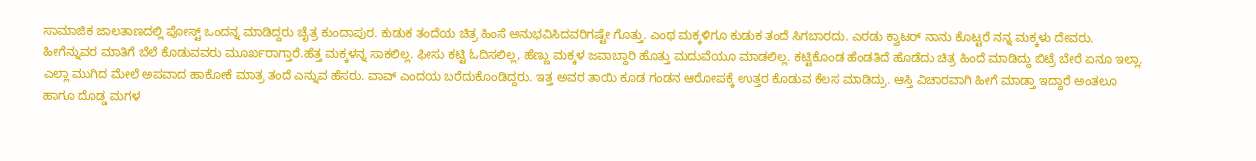ಸಾಮಾಜಿಕ ಜಾಲತಾಣದಲ್ಲಿ ಪೋಸ್ಟ್ ಒಂದನ್ನ ಮಾಡಿದ್ದರು ಚೈತ್ರ ಕುಂದಾಪುರ. ಕುಡುಕ ತಂದೆಯ ಚಿತ್ರ ಹಿಂಸೆ ಅನುಭವಿಸಿದವರಿಗಷ್ಟೇ ಗೊತ್ತು. ಎಂಥ ಮಕ್ಕಳಿಗೂ ಕುಡುಕ ತಂದೆ ಸಿಗಬಾರದು. ಎರಡು ಕ್ವಾಟರ್ ನಾನು ಕೊಟ್ಟರೆ ನನ್ನ ಮಕ್ಕಳು ದೇವರು. ಹೀಗೆನ್ನುವರ ಮಾತಿಗೆ ಬೆಲೆ ಕೊಡುವವರು ಮೂರ್ಖರಾಗ್ತಾರೆ.ಹೆತ್ತ ಮಕ್ಕಳನ್ನ ಸಾಕಲಿಲ್ಲ. ಫೀಸು ಕಟ್ಟಿ ಓದಿಸಲಿಲ್ಲ, ಹೆಣ್ಣು ಮಕ್ಕಳ ಜವಾಬ್ದಾರಿ ಹೊತ್ತು ಮದುವೆಯೂ ಮಾಡಲಿಲ್ಲ. ಕಟ್ಟಿಕೊಂಡ ಹೆಂಡತಿದೆ ಹೊಡೆದು ಚಿತ್ರ ಹಿಂದೆ ಮಾಡಿದ್ದು ಬಿಟ್ರೆ ಬೇರೆ ಏನೂ ಇಲ್ಲಾ. ಎಲ್ಲಾ ಮುಗಿದ ಮೇಲೆ ಅಪವಾದ ಹಾಕೋಕೆ ಮಾತ್ರ ತಂದೆ ಎನ್ನುವ ಹೆಸರು. ವಾವ್ ಎಂದಯ ಬರೆದುಕೊಂಡಿದ್ದರು. ಇತ್ತ ಅವರ ತಾಯಿ ಕೂಡ ಗಂಡನ ಆರೋಪಕ್ಕೆ ಉತ್ತರ ಕೊಡುವ ಕೆಲಸ ಮಾಡಿದ್ರು. ಆಸ್ತಿ ವಿಚಾರವಾಗಿ ಹೀಗೆ ಮಾಡ್ತಾ ಇದ್ದಾರೆ ಅಂತಲೂ ಹಾಗೂ ದೊಡ್ಡ ಮಗಳ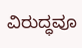ವಿರುದ್ಧವೂ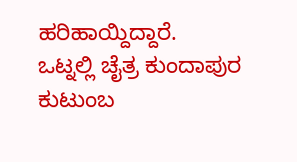ಹರಿಹಾಯ್ದಿದ್ದಾರೆ.
ಒಟ್ನಲ್ಲಿ ಚೈತ್ರ ಕುಂದಾಪುರ ಕುಟುಂಬ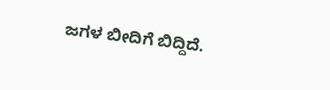ಜಗಳ ಬೀದಿಗೆ ಬಿದ್ದಿದೆ.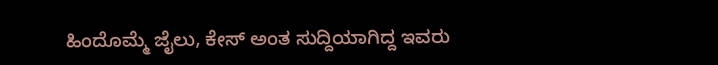ಹಿಂದೊಮ್ಮೆ ಜೈಲು, ಕೇಸ್ ಅಂತ ಸುದ್ದಿಯಾಗಿದ್ದ ಇವರು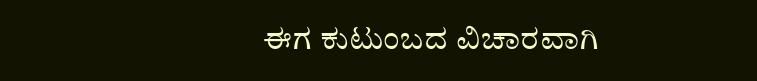ಈಗ ಕುಟುಂಬದ ವಿಚಾರವಾಗಿ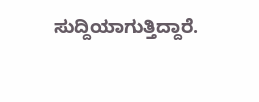ಸುದ್ದಿಯಾಗುತ್ತಿದ್ದಾರೆ.